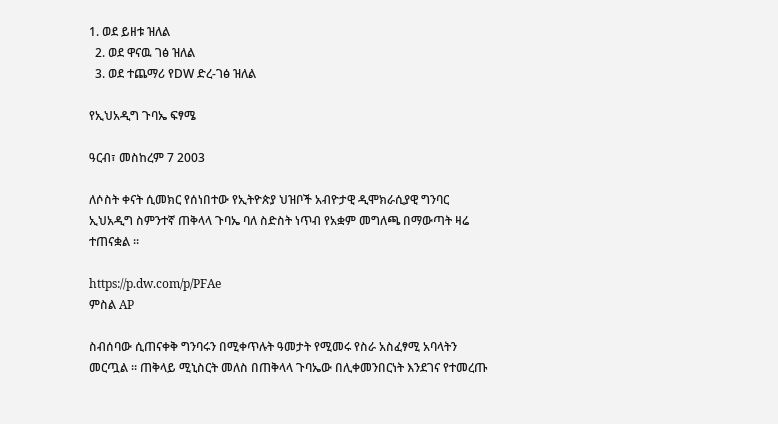1. ወደ ይዘቱ ዝለል
  2. ወደ ዋናዉ ገፅ ዝለል
  3. ወደ ተጨማሪ የDW ድረ-ገፅ ዝለል

የኢህአዲግ ጉባኤ ፍፃሜ

ዓርብ፣ መስከረም 7 2003

ለሶስት ቀናት ሲመክር የሰነበተው የኢትዮጵያ ህዝቦች አብዮታዊ ዲሞክራሲያዊ ግንባር ኢህአዲግ ስምንተኛ ጠቅላላ ጉባኤ ባለ ስድስት ነጥብ የአቋም መግለጫ በማውጣት ዛሬ ተጠናቋል ።

https://p.dw.com/p/PFAe
ምስል AP

ስብሰባው ሲጠናቀቅ ግንባሩን በሚቀጥሉት ዓመታት የሚመሩ የስራ አስፈፃሚ አባላትን መርጧል ። ጠቅላይ ሚኒስርት መለስ በጠቅላላ ጉባኤው በሊቀመንበርነት እንደገና የተመረጡ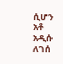ሲሆን አቶ አዲሱ ለገሰ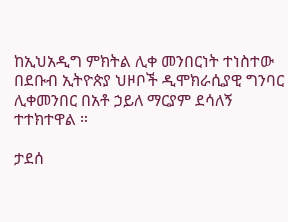ከኢህአዲግ ምክትል ሊቀ መንበርነት ተነስተው በደቡብ ኢትዮጵያ ህዞቦች ዲሞክራሲያዊ ግንባር ሊቀመንበር በአቶ ኃይለ ማርያም ደሳለኝ ተተክተዋል ።

ታደሰ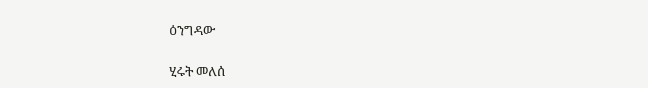ዕንግዳው

ሂሩት መለሰ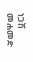ነጋሽ መሐመድ